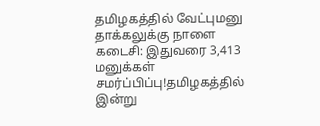தமிழகத்தில் வேட்புமனு தாக்கலுக்கு நாளை கடைசி: இதுவரை 3,413 மனுக்கள் சமர்ப்பிப்பு!தமிழகத்தில் இன்று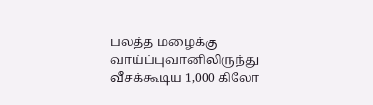பலத்த மழைக்கு வாய்ப்புவானிலிருந்து வீசக்கூடிய 1,000 கிலோ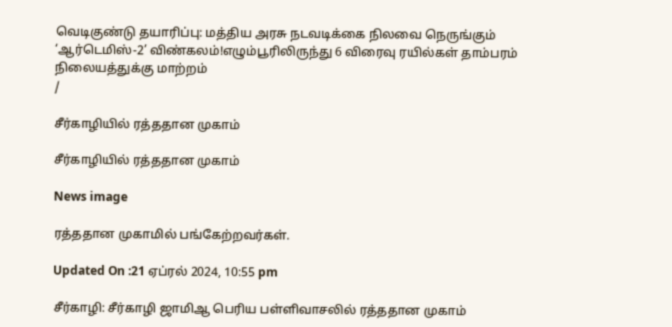வெடிகுண்டு தயாரிப்பு: மத்திய அரசு நடவடிக்கை நிலவை நெருங்கும் ‘ஆர்டெமிஸ்-2’ விண்கலம்!எழும்பூரிலிருந்து 6 விரைவு ரயில்கள் தாம்பரம் நிலையத்துக்கு மாற்றம்
/

சீர்காழியில் ரத்ததான முகாம்

சீர்காழியில் ரத்ததான முகாம்

News image

ரத்ததான முகாமில் பங்கேற்றவர்கள்.

Updated On :21 ஏப்ரல் 2024, 10:55 pm

சீர்காழி: சீர்காழி ஜாமிஆ பெரிய பள்ளிவாசலில் ரத்ததான முகாம்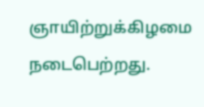ஞாயிற்றுக்கிழமை நடைபெற்றது.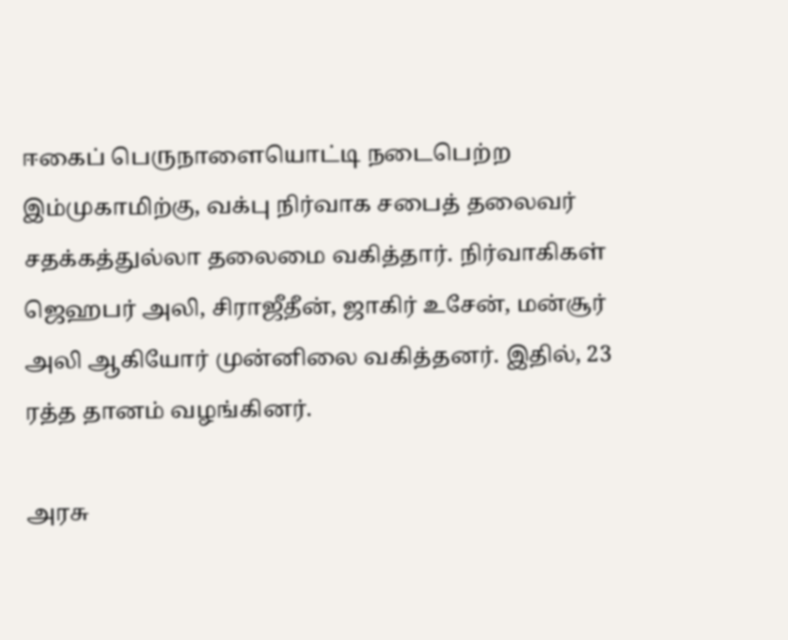ஈகைப் பெருநாளையொட்டி நடைபெற்ற இம்முகாமிற்கு, வக்பு நிர்வாக சபைத் தலைவர் சதக்கத்துல்லா தலைமை வகித்தார். நிர்வாகிகள் ஜெஹபர் அலி, சிராஜீதீன், ஜாகிர் உசேன், மன்சூர் அலி ஆகியோர் முன்னிலை வகித்தனர். இதில், 23 ரத்த தானம் வழங்கினர்.

அரசு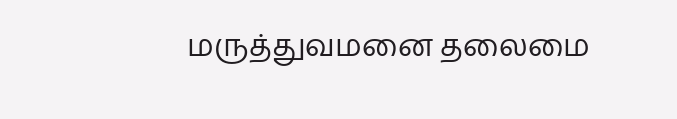மருத்துவமனை தலைமை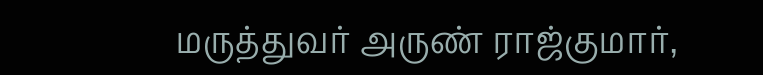மருத்துவர் அருண் ராஜ்குமார்,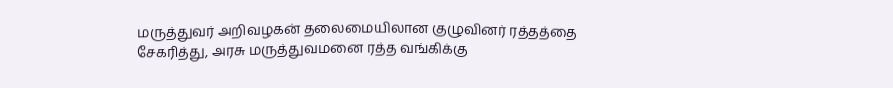மருத்துவர் அறிவழகன் தலைமையிலான குழுவினர் ரத்தத்தை சேகரித்து, அரசு மருத்துவமனை ரத்த வங்கிக்கு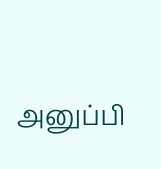அனுப்பி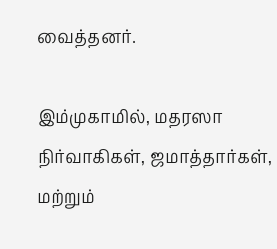வைத்தனர்.

இம்முகாமில், மதரஸா நிர்வாகிகள், ஜமாத்தார்கள், மற்றும்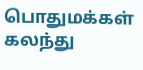பொதுமக்கள் கலந்து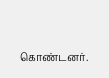கொண்டனர்.